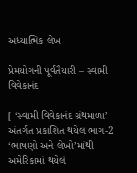અધ્યાત્મિક લેખ

પ્રેમયોગની પૂર્વતૈયારી – સ્વામી વિવેકાનંદ

[ ‘સ્વામી વિવેકાનંદ ગ્રંથમાળા’ અંતર્ગત પ્રકાશિત થયેલ ભાગ-2 ‘ભાષણો અને લેખો’માંથી અમેરિકામાં થયેલં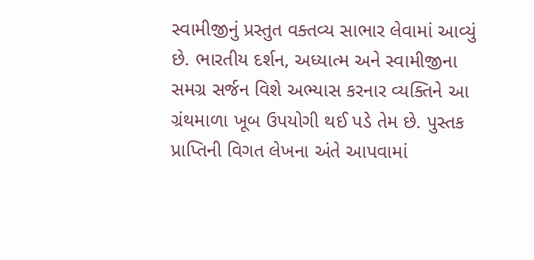સ્વામીજીનું પ્રસ્તુત વક્તવ્ય સાભાર લેવામાં આવ્યું છે. ભારતીય દર્શન, અધ્યાત્મ અને સ્વામીજીના સમગ્ર સર્જન વિશે અભ્યાસ કરનાર વ્યક્તિને આ ગ્રંથમાળા ખૂબ ઉપયોગી થઈ પડે તેમ છે. પુસ્તક પ્રાપ્તિની વિગત લેખના અંતે આપવામાં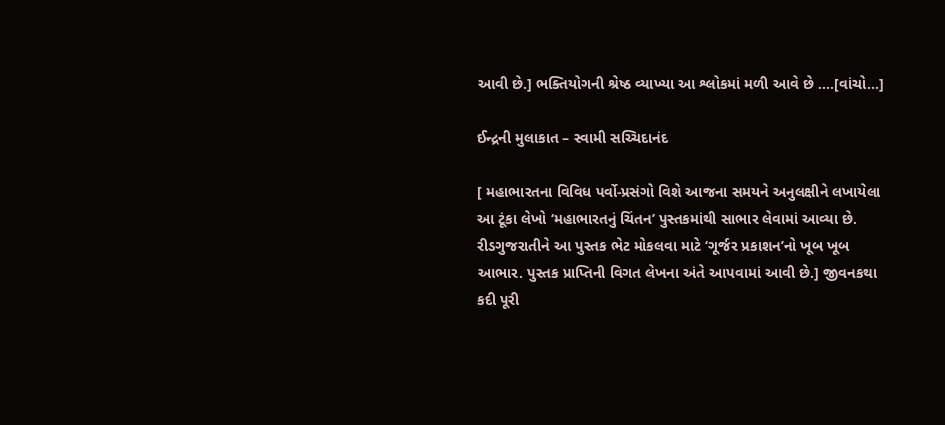આવી છે.] ભક્તિયોગની શ્રેષ્ઠ વ્યાખ્યા આ શ્લોકમાં મળી આવે છે ....[વાંચો...]

ઈન્દ્રની મુલાકાત – સ્વામી સચ્ચિદાનંદ

[ મહાભારતના વિવિધ પર્વો-પ્રસંગો વિશે આજના સમયને અનુલક્ષીને લખાયેલા આ ટૂંકા લેખો ‘મહાભારતનું ચિંતન’ પુસ્તકમાંથી સાભાર લેવામાં આવ્યા છે. રીડગુજરાતીને આ પુસ્તક ભેટ મોકલવા માટે ‘ગૂર્જર પ્રકાશન’નો ખૂબ ખૂબ આભાર. પુસ્તક પ્રાપ્તિની વિગત લેખના અંતે આપવામાં આવી છે.] જીવનકથા કદી પૂરી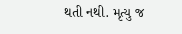થતી નથી. મૃત્યુ જ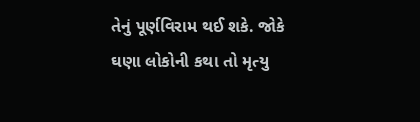તેનું પૂર્ણવિરામ થઈ શકે. જોકે ઘણા લોકોની કથા તો મૃત્યુ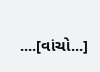....[વાંચો...]